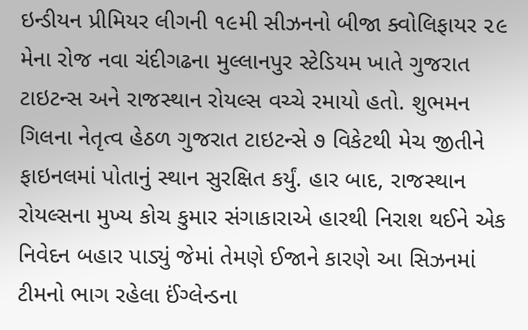ઇન્ડીયન પ્રીમિયર લીગની ૧૯મી સીઝનનો બીજા ક્વોલિફાયર ૨૯ મેના રોજ નવા ચંદીગઢના મુલ્લાનપુર સ્ટેડિયમ ખાતે ગુજરાત ટાઇટન્સ અને રાજસ્થાન રોયલ્સ વચ્ચે રમાયો હતો. શુભમન ગિલના નેતૃત્વ હેઠળ ગુજરાત ટાઇટન્સે ૭ વિકેટથી મેચ જીતીને ફાઇનલમાં પોતાનું સ્થાન સુરક્ષિત કર્યું. હાર બાદ, રાજસ્થાન રોયલ્સના મુખ્ય કોચ કુમાર સંગાકારાએ હારથી નિરાશ થઈને એક નિવેદન બહાર પાડ્યું જેમાં તેમણે ઈજાને કારણે આ સિઝનમાં ટીમનો ભાગ રહેલા ઈંગ્લેન્ડના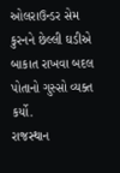ઓલરાઉન્ડર સેમ કુરનને છેલ્લી ઘડીએ બાકાત રાખવા બદલ પોતાનો ગુસ્સો વ્યક્ત કર્યો.
રાજસ્થાન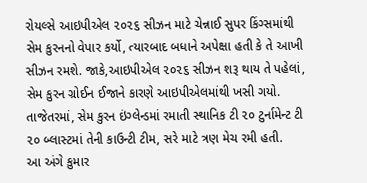રોયલ્સે આઇપીએલ ૨૦૨૬ સીઝન માટે ચેન્નાઈ સુપર કિંગ્સમાંથી સેમ કુરનનો વેપાર કર્યો, ત્યારબાદ બધાને અપેક્ષા હતી કે તે આખી સીઝન રમશે. જાકે,આઇપીએલ ૨૦૨૬ સીઝન શરૂ થાય તે પહેલાં, સેમ કુરન ગ્રોઈન ઈજાને કારણે આઇપીએલમાંથી ખસી ગયો. તાજેતરમાં, સેમ કુરન ઇંગ્લેન્ડમાં રમાતી સ્થાનિક ટી ૨૦ ટુર્નામેન્ટ ટી ૨૦ બ્લાસ્ટમાં તેની કાઉન્ટી ટીમ, સરે માટે ત્રણ મેચ રમી હતી.
આ અંગે કુમાર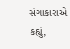સંગાકારાએ કહ્યું,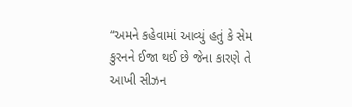“અમને કહેવામાં આવ્યું હતું કે સેમ કુરનને ઈજા થઈ છે જેના કારણે તે આખી સીઝન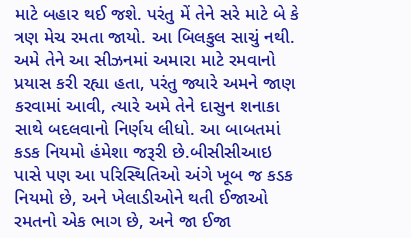માટે બહાર થઈ જશે. પરંતુ મેં તેને સરે માટે બે કે ત્રણ મેચ રમતા જાયો. આ બિલકુલ સાચું નથી. અમે તેને આ સીઝનમાં અમારા માટે રમવાનો પ્રયાસ કરી રહ્યા હતા, પરંતુ જ્યારે અમને જાણ કરવામાં આવી, ત્યારે અમે તેને દાસુન શનાકા સાથે બદલવાનો નિર્ણય લીધો. આ બાબતમાં કડક નિયમો હંમેશા જરૂરી છે.બીસીસીઆઇ પાસે પણ આ પરિસ્થિતિઓ અંગે ખૂબ જ કડક નિયમો છે, અને ખેલાડીઓને થતી ઈજાઓ રમતનો એક ભાગ છે, અને જા ઈજા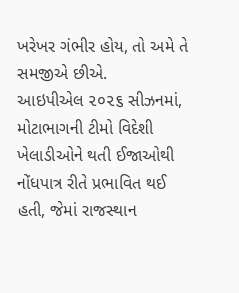ખરેખર ગંભીર હોય, તો અમે તે સમજીએ છીએ.
આઇપીએલ ૨૦૨૬ સીઝનમાં, મોટાભાગની ટીમો વિદેશી ખેલાડીઓને થતી ઈજાઓથી નોંધપાત્ર રીતે પ્રભાવિત થઈ હતી, જેમાં રાજસ્થાન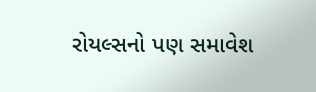રોયલ્સનો પણ સમાવેશ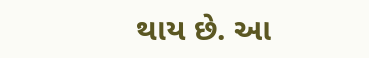થાય છે. આ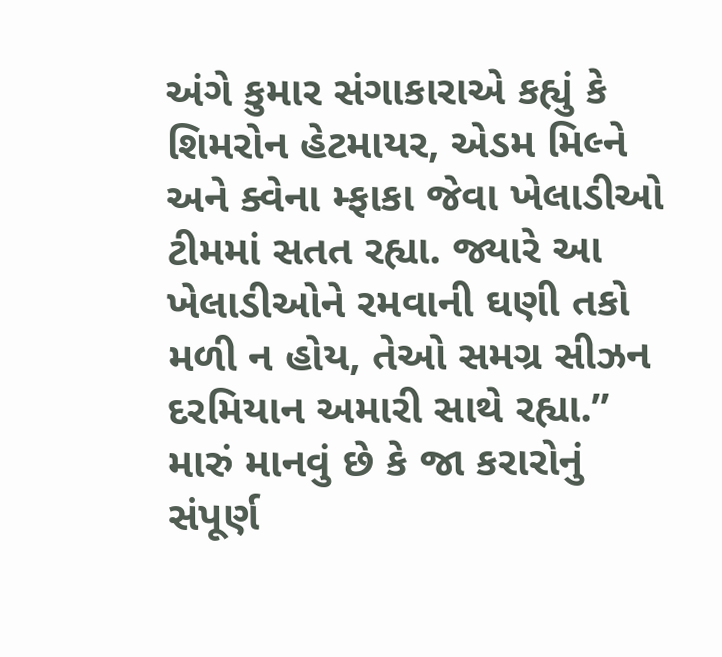અંગે કુમાર સંગાકારાએ કહ્યું કે શિમરોન હેટમાયર, એડમ મિલ્ને અને ક્વેના મ્ફાકા જેવા ખેલાડીઓ ટીમમાં સતત રહ્યા. જ્યારે આ ખેલાડીઓને રમવાની ઘણી તકો મળી ન હોય, તેઓ સમગ્ર સીઝન દરમિયાન અમારી સાથે રહ્યા.” મારું માનવું છે કે જા કરારોનું સંપૂર્ણ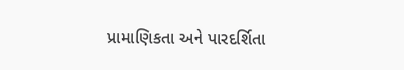પ્રામાણિકતા અને પારદર્શિતા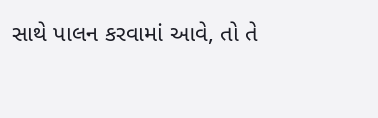સાથે પાલન કરવામાં આવે, તો તે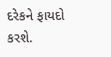દરેકને ફાયદો કરશે.